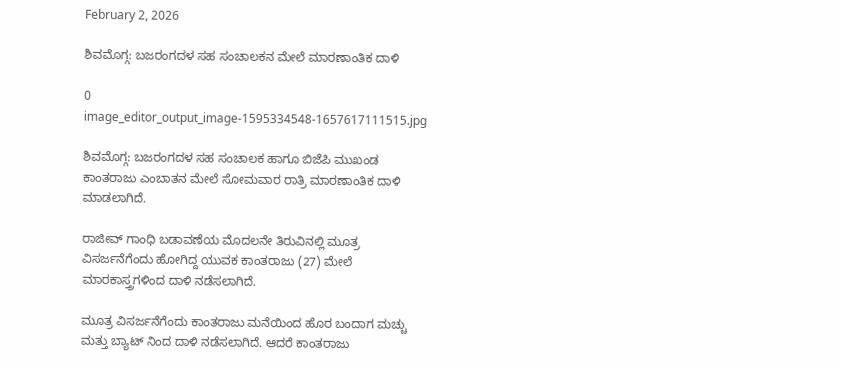February 2, 2026

ಶಿವಮೊಗ್ಗ: ಬಜರಂಗದಳ ಸಹ ಸಂಚಾಲಕನ ಮೇಲೆ ಮಾರಣಾಂತಿಕ ದಾಳಿ

0
image_editor_output_image-1595334548-1657617111515.jpg

ಶಿವಮೊಗ್ಗ: ಬಜರಂಗದಳ ಸಹ ಸಂಚಾಲಕ ಹಾಗೂ ಬಿಜೆಪಿ ಮುಖಂಡ ಕಾಂತರಾಜು ಎಂಬಾತನ ಮೇಲೆ ಸೋಮವಾರ ರಾತ್ರಿ ಮಾರಣಾಂತಿಕ ದಾಳಿ ಮಾಡಲಾಗಿದೆ.

ರಾಜೀವ್ ಗಾಂಧಿ ಬಡಾವಣೆಯ ಮೊದಲನೇ ತಿರುವಿನಲ್ಲಿ ಮೂತ್ರ ವಿಸರ್ಜನೆಗೆಂದು ಹೋಗಿದ್ದ ಯುವಕ ಕಾಂತರಾಜು (27) ಮೇಲೆ ಮಾರಕಾಸ್ತ್ರಗಳಿಂದ ದಾಳಿ ನಡೆಸಲಾಗಿದೆ.

ಮೂತ್ರ ವಿಸರ್ಜನೆಗೆಂದು ಕಾಂತರಾಜು ಮನೆಯಿಂದ ಹೊರ ಬಂದಾಗ ಮಚ್ಚು ಮತ್ತು ಬ್ಯಾಟ್ ನಿಂದ ದಾಳಿ ನಡೆಸಲಾಗಿದೆ. ಆದರೆ ಕಾಂತರಾಜು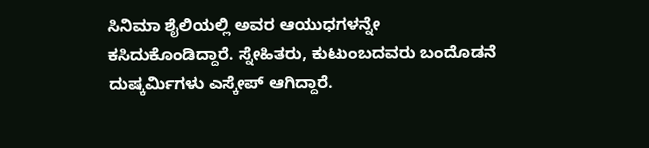ಸಿನಿಮಾ ಶೈಲಿಯಲ್ಲಿ ಅವರ ಆಯುಧಗಳನ್ನೇ ಕಸಿದುಕೊಂಡಿದ್ದಾರೆ. ಸ್ನೇಹಿತರು, ಕುಟುಂಬದವರು ಬಂದೊಡನೆ‌ ದುಷ್ಕರ್ಮಿಗಳು ಎಸ್ಕೇಪ್ ಆಗಿದ್ದಾರೆ.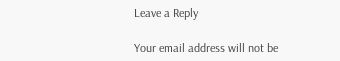Leave a Reply

Your email address will not be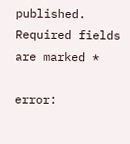published. Required fields are marked *

error: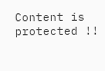Content is protected !!